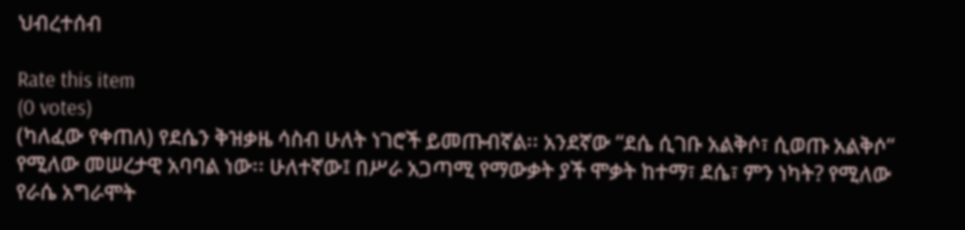ህብረተሰብ

Rate this item
(0 votes)
(ካለፈው የቀጠለ) የደሴን ቅዝቃዜ ሳስብ ሁለት ነገሮች ይመጡብኛል፡፡ አንደኛው “ደሴ ሲገቡ አልቅሶ፣ ሲወጡ አልቅሶ” የሚለው መሠረታዊ አባባል ነው፡፡ ሁለተኛው፤ በሥራ አጋጣሚ የማውቃት ያች ሞቃት ከተማ፣ ደሴ፣ ምን ነካት? የሚለው የራሴ አግራሞት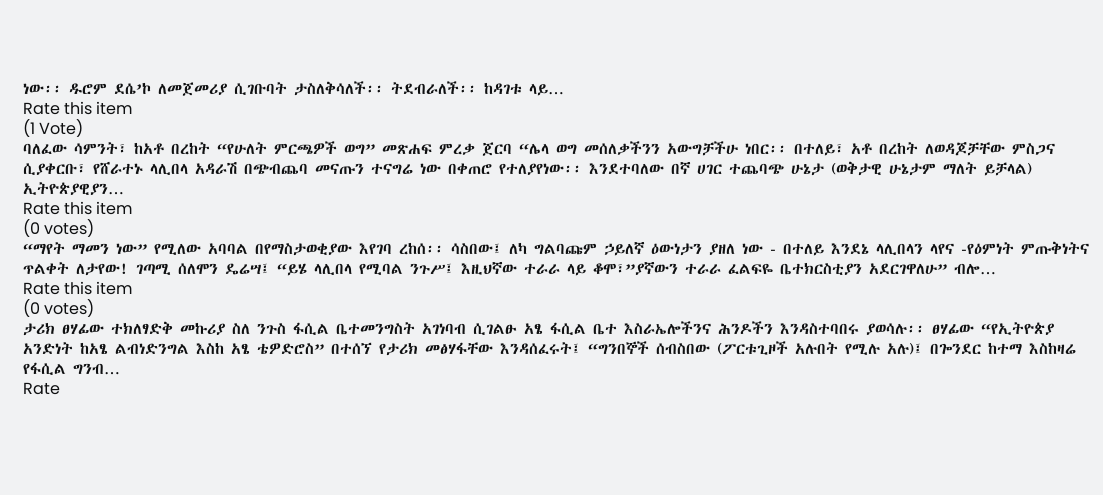ነው፡፡ ዱሮም ደሴ’ኮ ለመጀመሪያ ሲገቡባት ታስለቅሳለች፡፡ ትደብራለች፡፡ ከዳገቱ ላይ…
Rate this item
(1 Vote)
ባለፈው ሳምንት፣ ከአቶ በረከት “የሁለት ምርጫዎች ወግ” መጽሐፍ ምረቃ ጀርባ “ሌላ ወግ መሰለቃችንን አውግቻችሁ ነበር፡፡ በተለይ፣ አቶ በረከት ለወዳጆቻቸው ምስጋና ሲያቀርቡ፣ የሸራተኑ ላሊበላ አዳራሽ በጭብጨባ መናጡን ተናግሬ ነው በቀጠሮ የተለያየነው፡፡ እንደተባለው በኛ ሀገር ተጨባጭ ሁኔታ (ወቅታዊ ሁኔታም ማለት ይቻላል) ኢትዮጵያዊያን…
Rate this item
(0 votes)
“ማየት ማመን ነው” የሚለው አባባል በየማስታወቂያው እየገባ ረከሰ፡፡ ሳስበው፤ ለካ ግልባጩም ኃይለኛ ዕውነታን ያዘለ ነው - በተለይ እንደኔ ላሊበላን ላየና -የዕምነት ምጡቅነትና ጥልቀት ለታየው! ገጣሚ ሰለሞን ዴሬሣ፤ “ይሄ ላሊበላ የሚባል ንጉሥ፤ እዚህኛው ተራራ ላይ ቆሞ፣”ያኛውን ተራራ ፈልፍዬ ቤተክርስቲያን አደርገዋለሁ” ብሎ…
Rate this item
(0 votes)
ታሪክ ፀሃፊው ተክለፃድቅ መኩሪያ ስለ ንጉስ ፋሲል ቤተመንግስት አገነባብ ሲገልፁ አፄ ፋሲል ቤተ እስራኤሎችንና ሕንዶችን እንዳስተባበሩ ያወሳሉ፡፡ ፀሃፊው “የኢትዮጵያ አንድነት ከአፄ ልብነድንግል እስከ አፄ ቴዎድሮስ” በተሰኘ የታሪክ መፅሃፋቸው እንዳሰፈሩት፤ “ግንበኞች ሰብስበው (ፖርቱጊዞች አሉበት የሚሉ አሉ)፤ በጐንደር ከተማ እስከዛሬ የፋሲል ግንብ…
Rate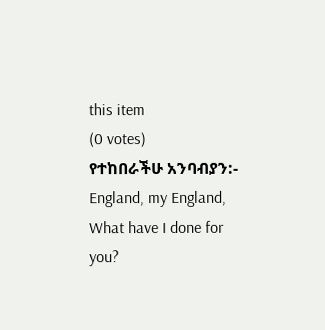this item
(0 votes)
የተከበራችሁ አንባብያን:- England, my England, What have I done for you?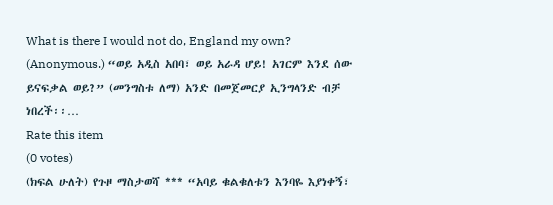What is there I would not do, England my own? (Anonymous.) “ወይ አዲስ አበባ፣ ወይ አራዳ ሆይ! አገርም እንደ ሰው ይናፍቃል ወይ?” (መንግስቱ ለማ) አንድ በመጀመርያ ኢንግላንድ ብቻ ነበረች፡፡…
Rate this item
(0 votes)
(ክፍል ሁለት) የጉዞ ማስታወሻ *** “አባይ ቁልቁለቱን እንባዬ እያነቀኝ፣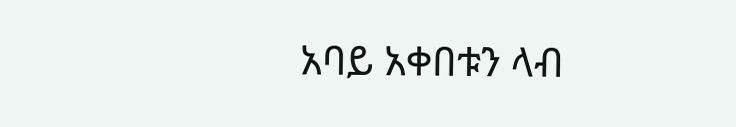አባይ አቀበቱን ላብ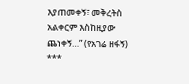እያጠመቀኝ፣ መቅረትስ አልቀርም እስከዚያው ጨነቀኝ…” (የአገሬ ዘፋኝ) ***